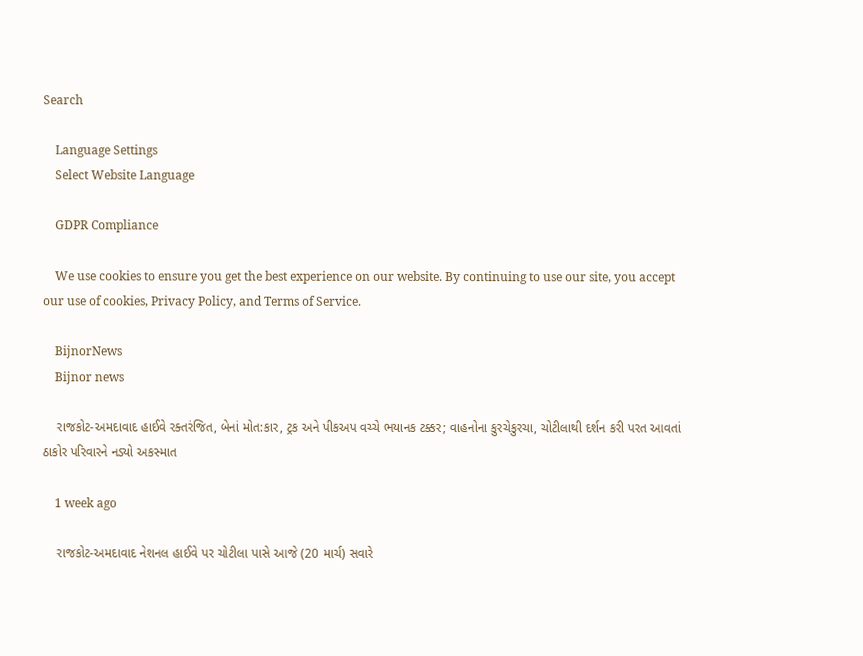Search

    Language Settings
    Select Website Language

    GDPR Compliance

    We use cookies to ensure you get the best experience on our website. By continuing to use our site, you accept our use of cookies, Privacy Policy, and Terms of Service.

    BijnorNews
    Bijnor news

    રાજકોટ-અમદાવાદ હાઈવે રક્તરંજિત, બેનાં મોત:કાર, ટ્રક અને પીકઅપ વચ્ચે ભયાનક ટક્કર; વાહનોના કુરચેકુરચા, ચોટીલાથી દર્શન કરી પરત આવતાં ઠાકોર પરિવારને નડ્યો અકસ્માત

    1 week ago

    રાજકોટ-અમદાવાદ નેશનલ હાઈવે પર ચોટીલા પાસે આજે (20 માર્ચ) સવારે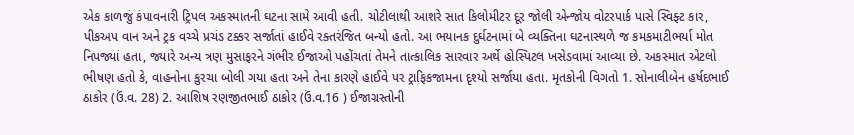એક કાળજું કંપાવનારી ટ્રિપલ અકસ્માતની ઘટના સામે આવી હતી. ચોટીલાથી આશરે સાત કિલોમીટર દૂર જોલી એન્જોય વોટરપાર્ક પાસે સ્વિફ્ટ કાર, પીકઅપ વાન અને ટ્રક વચ્ચે પ્રચંડ ટક્કર સર્જાતાં હાઈવે રક્તરંજિત બન્યો હતો. આ ભયાનક દુર્ઘટનામાં બે વ્યક્તિના ઘટનાસ્થળે જ કમકમાટીભર્યા મોત નિપજ્યાં હતા, જ્યારે અન્ય ત્રણ મુસાફરને ગંભીર ઈજાઓ પહોંચતાં તેમને તાત્કાલિક સારવાર અર્થે હોસ્પિટલ ખસેડવામાં આવ્યા છે. અકસ્માત એટલો ભીષણ હતો કે, વાહનોના કુરચા બોલી ગયા હતા અને તેના કારણે હાઈવે પર ટ્રાફિકજામના દૃશ્યો સર્જાયા હતા. મૃતકોની વિગતો 1. સોનાલીબેન હર્ષદભાઈ ઠાકોર (ઉં.વ. 28) 2. આશિષ રણજીતભાઈ ઠાકોર (ઉં.વ.16 ) ઈજાગ્રસ્તોની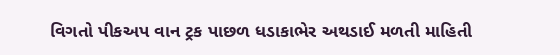વિગતો પીકઅપ વાન ટ્રક પાછળ ધડાકાભેર અથડાઈ મળતી માહિતી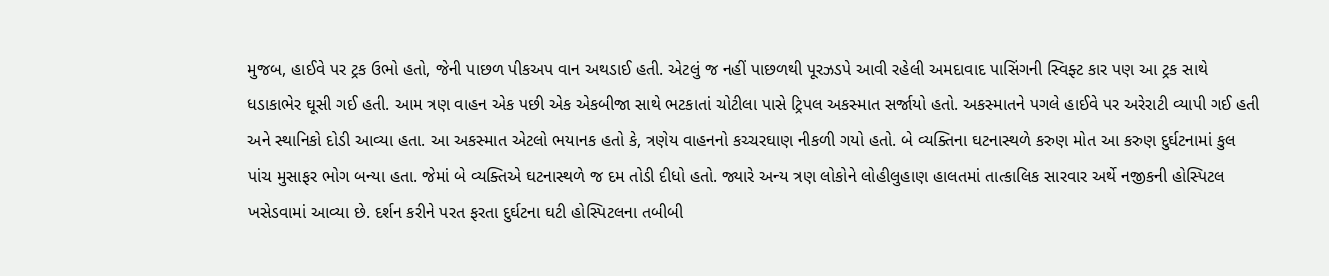મુજબ, હાઈવે પર ટ્રક ઉભો હતો, જેની પાછળ પીકઅપ વાન અથડાઈ હતી. એટલું જ નહીં પાછળથી પૂરઝડપે આવી રહેલી અમદાવાદ પાસિંગની સ્વિફ્ટ કાર પણ આ ટ્રક સાથે ધડાકાભેર ઘૂસી ગઈ હતી. આમ ત્રણ વાહન એક પછી એક એકબીજા સાથે ભટકાતાં ચોટીલા પાસે ટ્રિપલ અકસ્માત સર્જાયો હતો. અકસ્માતને પગલે હાઈવે પર અરેરાટી વ્યાપી ગઈ હતી અને સ્થાનિકો દોડી આવ્યા હતા. આ અકસ્માત એટલો ભયાનક હતો કે, ત્રણેય વાહનનો કચ્ચરઘાણ નીકળી ગયો હતો. બે વ્યક્તિના ઘટનાસ્થળે કરુણ મોત આ કરુણ દુર્ઘટનામાં કુલ પાંચ મુસાફર ભોગ બન્યા હતા. જેમાં બે વ્યક્તિએ ઘટનાસ્થળે જ દમ તોડી દીધો હતો. જ્યારે અન્ય ત્રણ લોકોને લોહીલુહાણ હાલતમાં તાત્કાલિક સારવાર અર્થે નજીકની હોસ્પિટલ ખસેડવામાં આવ્યા છે. દર્શન કરીને પરત ફરતા દુર્ઘટના ઘટી હોસ્પિટલના તબીબી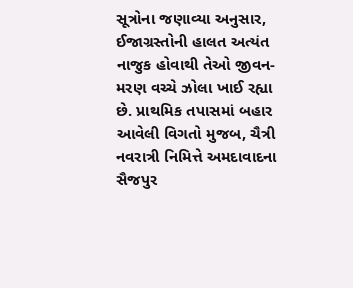સૂત્રોના જણાવ્યા અનુસાર, ઈજાગ્રસ્તોની હાલત અત્યંત નાજુક હોવાથી તેઓ જીવન-મરણ વચ્ચે ઝોલા ખાઈ રહ્યા છે. પ્રાથમિક તપાસમાં બહાર આવેલી વિગતો મુજબ, ચૈત્રી નવરાત્રી નિમિત્તે અમદાવાદના સૈજપુર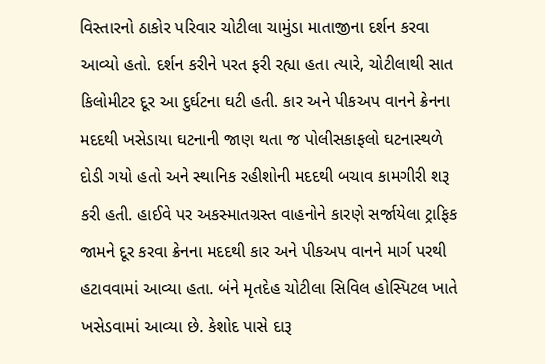વિસ્તારનો ઠાકોર પરિવાર ચોટીલા ચામુંડા માતાજીના દર્શન કરવા આવ્યો હતો. દર્શન કરીને પરત ફરી રહ્યા હતા ત્યારે, ચોટીલાથી સાત કિલોમીટર દૂર આ દુર્ઘટના ઘટી હતી. કાર અને પીકઅપ વાનને ક્રેનના મદદથી ખસેડાયા ઘટનાની જાણ થતા જ પોલીસકાફલો ઘટનાસ્થળે દોડી ગયો હતો અને સ્થાનિક રહીશોની મદદથી બચાવ કામગીરી શરૂ કરી હતી. હાઈવે પર અકસ્માતગ્રસ્ત વાહનોને કારણે સર્જાયેલા ટ્રાફિક જામને દૂર કરવા ક્રેનના મદદથી કાર અને પીકઅપ વાનને માર્ગ પરથી હટાવવામાં આવ્યા હતા. બંને મૃતદેહ ચોટીલા સિવિલ હોસ્પિટલ ખાતે ખસેડવામાં આવ્યા છે. કેશોદ પાસે દારૂ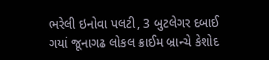ભરેલી ઇનોવા પલટી, 3 બુટલેગર દબાઈ ગયાં જૂનાગઢ લોકલ ક્રાઈમ બ્રાન્ચે કેશોદ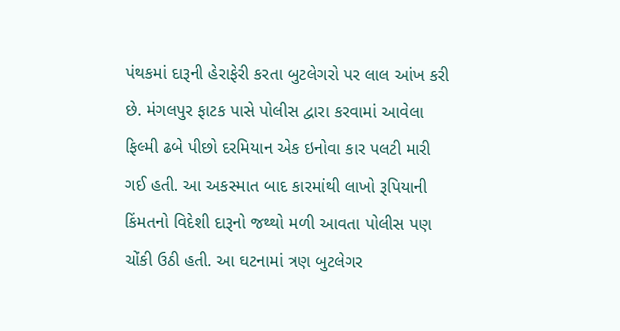પંથકમાં દારૂની હેરાફેરી કરતા બુટલેગરો પર લાલ આંખ કરી છે. મંગલપુર ફાટક પાસે પોલીસ દ્વારા કરવામાં આવેલા ફિલ્મી ઢબે પીછો દરમિયાન એક ઇનોવા કાર પલટી મારી ગઈ હતી. આ અકસ્માત બાદ કારમાંથી લાખો રૂપિયાની કિંમતનો વિદેશી દારૂનો જથ્થો મળી આવતા પોલીસ પણ ચોંકી ઉઠી હતી. આ ઘટનામાં ત્રણ બુટલેગર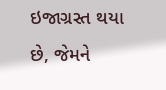ઇજાગ્રસ્ત થયા છે, જેમને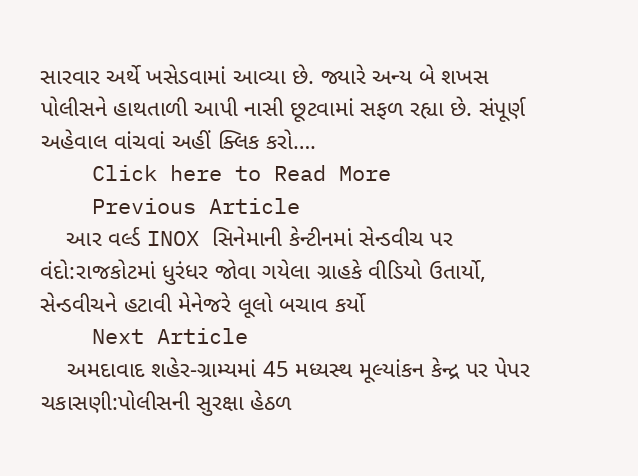સારવાર અર્થે ખસેડવામાં આવ્યા છે. જ્યારે અન્ય બે શખસ પોલીસને હાથતાળી આપી નાસી છૂટવામાં સફળ રહ્યા છે. સંપૂર્ણ અહેવાલ વાંચવાં અહીં ક્લિક કરો….
    Click here to Read More
    Previous Article
    આર વર્લ્ડ INOX સિનેમાની કેન્ટીનમાં સેન્ડવીચ પર વંદો:રાજકોટમાં ધુરંધર જોવા ગયેલા ગ્રાહકે વીડિયો ઉતાર્યો, સેન્ડવીચને હટાવી મેનેજરે લૂલો બચાવ કર્યો
    Next Article
    અમદાવાદ શહેર-ગ્રામ્યમાં 45 મધ્યસ્થ મૂલ્યાંકન કેન્દ્ર પર પેપર ચકાસણી:પોલીસની સુરક્ષા હેઠળ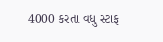4000 કરતા વધુ સ્ટાફ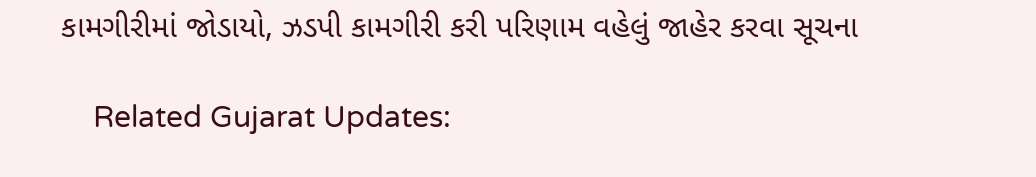કામગીરીમાં જોડાયો, ઝડપી કામગીરી કરી પરિણામ વહેલું જાહેર કરવા સૂચના

    Related Gujarat Updates: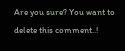Are you sure? You want to delete this comment..!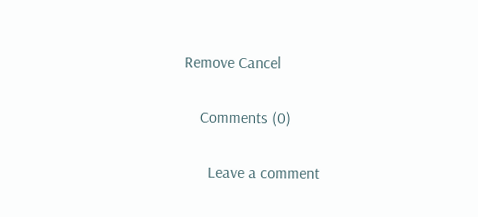Remove Cancel

    Comments (0)

      Leave a comment